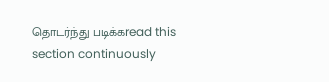தொடர்ந்து படிக்கread this section continuously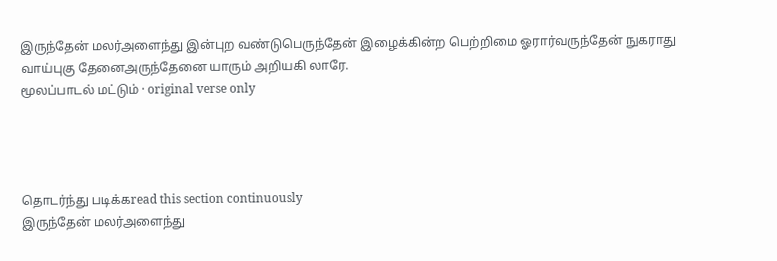இருந்தேன் மலர்அளைந்து இன்புற வண்டுபெருந்தேன் இழைக்கின்ற பெற்றிமை ஓரார்வருந்தேன் நுகராது வாய்புகு தேனைஅருந்தேனை யாரும் அறியகி லாரே.
மூலப்பாடல் மட்டும் · original verse only




தொடர்ந்து படிக்கread this section continuously
இருந்தேன் மலர்அளைந்து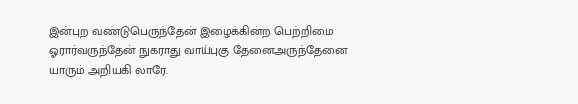இன்புற வண்டுபெருந்தேன் இழைக்கின்ற பெற்றிமை ஓரார்வருந்தேன் நுகராது வாய்புகு தேனைஅருந்தேனை யாரும் அறியகி லாரே.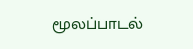மூலப்பாடல்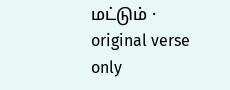மட்டும் · original verse only